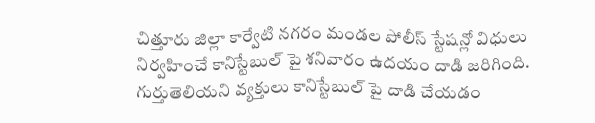చిత్తూరు జిల్లా కార్వేటి నగరం మండల పోలీస్ స్టేషన్లో విధులు నిర్వహించే కానిస్టేబుల్ పై శనివారం ఉదయం దాడి జరిగింది. గుర్తుతెలియని వ్యక్తులు కానిస్టేబుల్ పై దాడి చేయడం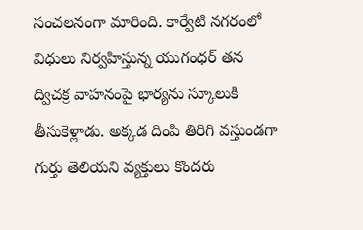సంచలనంగా మారింది. కార్వేటి నగరంలో విధులు నిర్వహిస్తున్న యుగంధర్ తన ద్విచక్ర వాహనంపై భార్యను స్కూలుకి తీసుకెళ్లాడు. అక్కడ దింపి తిరిగి వస్తుండగా గుర్తు తెలియని వ్యక్తులు కొందరు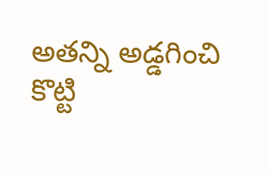అతన్ని అడ్డగించి కొట్టి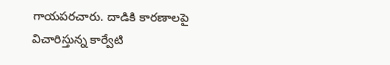గాయపరచారు. దాడికి కారణాలపై విచారిస్తున్న కార్వేటి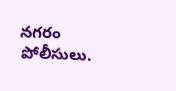నగరం పోలీసులు.